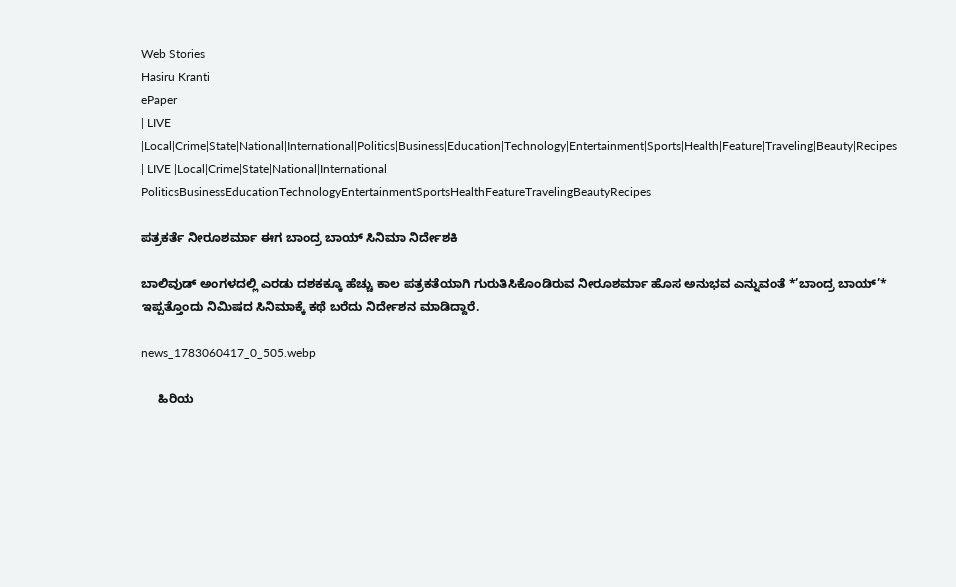Web Stories
Hasiru Kranti
ePaper
| LIVE |Local|Crime|State|National|International|Politics|Business|Education|Technology|Entertainment|Sports|Health|Feature|Traveling|Beauty|Recipes
| LIVE |Local|Crime|State|National|International
PoliticsBusinessEducationTechnologyEntertainmentSportsHealthFeatureTravelingBeautyRecipes

ಪತ್ರಕರ್ತೆ ನೀರೂಶರ್ಮಾ ಈಗ ಬಾಂದ್ರ ಬಾಯ್ ಸಿನಿಮಾ ನಿರ್ದೇಶಕಿ

ಬಾಲಿವುಡ್ ಅಂಗಳದಲ್ಲಿ ಎರಡು ದಶಕಕ್ಕೂ ಹೆಚ್ಚು ಕಾಲ ಪತ್ರಕತೆಯಾಗಿ ಗುರುತಿಸಿಕೊಂಡಿರುವ ನೀರೂಶರ್ಮಾ ಹೊಸ ಅನುಭವ ಎನ್ನುವಂತೆ *’ಬಾಂದ್ರ ಬಾಯ್’* ಇಪ್ಪತ್ತೊಂದು ನಿಮಿಷದ ಸಿನಿಮಾಕ್ಕೆ ಕಥೆ ಬರೆದು ನಿರ್ದೇಶನ ಮಾಡಿದ್ದಾರೆ.

news_1783060417_0_505.webp

     ಹಿರಿಯ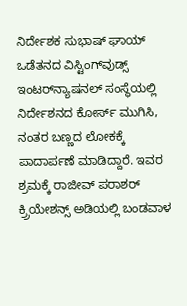ನಿರ್ದೇಶಕ ಸುಭಾಷ್ ಘಾಯ್ ಒಡೆತನದ ವಿಸ್ಟಿಂಗ್‌ವುಡ್ಸ್ ಇಂಟರ್‌ನ್ಯಾಷನಲ್ ಸಂಸ್ಥೆಯಲ್ಲಿ ನಿರ್ದೇಶನದ ಕೋರ್ಸ್ ಮುಗಿಸಿ, ನಂತರ ಬಣ್ಣದ ಲೋಕಕ್ಕೆ ಪಾದಾರ್ಪಣೆ ಮಾಡಿದ್ದಾರೆ. ಇವರ ಶ್ರಮಕ್ಕೆ ರಾಜೀವ್ ಪರಾಶರ್ ಕ್ರ್ರಿಯೇಶನ್ಸ್ ಅಡಿಯಲ್ಲಿ ಬಂಡವಾಳ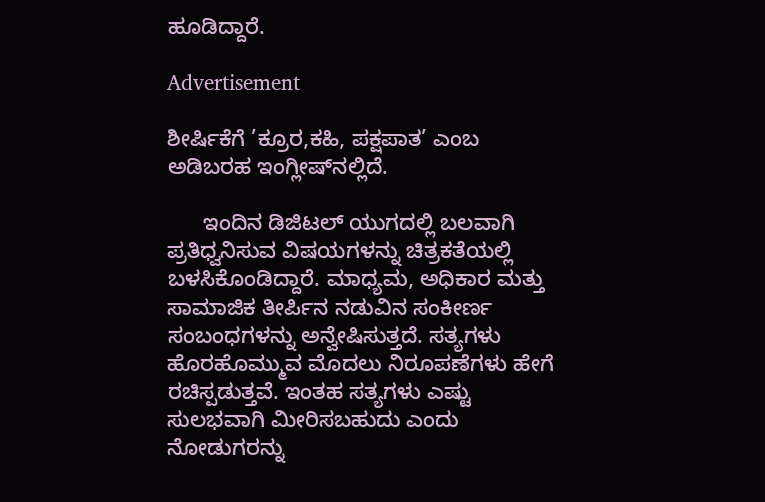ಹೂಡಿದ್ದಾರೆ.

Advertisement

ಶೀರ್ಷಿಕೆಗೆ ’ಕ್ರೂರ,ಕಹಿ, ಪಕ್ಷಪಾತ’ ಎಂಬ ಅಡಿಬರಹ ಇಂಗ್ಲೀಷ್‌ನಲ್ಲಿದೆ.

      ಇಂದಿನ ಡಿಜಿಟಲ್ ಯುಗದಲ್ಲಿ ಬಲವಾಗಿ ಪ್ರತಿಧ್ವನಿಸುವ ವಿಷಯಗಳನ್ನು ಚಿತ್ರಕತೆಯಲ್ಲಿ ಬಳಸಿಕೊಂಡಿದ್ದಾರೆ. ಮಾಧ್ಯಮ, ಅಧಿಕಾರ ಮತ್ತು ಸಾಮಾಜಿಕ ತೀರ್ಪಿನ ನಡುವಿನ ಸಂಕೀರ್ಣ ಸಂಬಂಧಗಳನ್ನು ಅನ್ವೇಷಿಸುತ್ತದೆ. ಸತ್ಯಗಳು ಹೊರಹೊಮ್ಮುವ ಮೊದಲು ನಿರೂಪಣೆಗಳು ಹೇಗೆ ರಚಿಸ್ಪಡುತ್ತವೆ. ಇಂತಹ ಸತ್ಯಗಳು ಎಷ್ಟು ಸುಲಭವಾಗಿ ಮೀರಿಸಬಹುದು ಎಂದು ನೋಡುಗರನ್ನು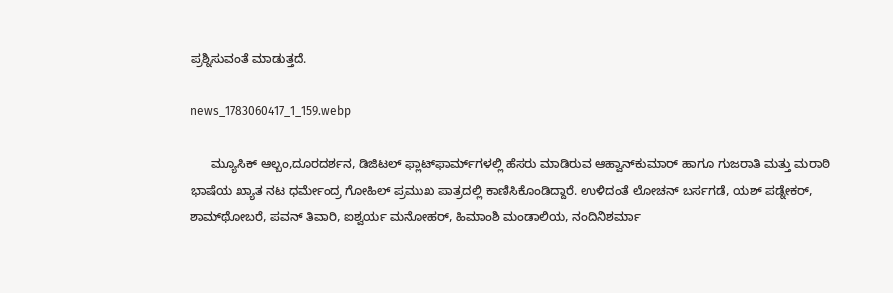ಪ್ರಶ್ನಿಸುವಂತೆ ಮಾಡುತ್ತದೆ.

news_1783060417_1_159.webp

      ಮ್ಯೂಸಿಕ್ ಆಲ್ಬಂ,ದೂರದರ್ಶನ, ಡಿಜಿಟಲ್ ಫ್ಲಾಟ್‌ಫಾರ್ಮ್‌ಗಳಲ್ಲಿ ಹೆಸರು ಮಾಡಿರುವ ಆಹ್ವಾನ್‌ಕುಮಾರ್ ಹಾಗೂ ಗುಜರಾತಿ ಮತ್ತು ಮರಾಠಿ ಭಾಷೆಯ ಖ್ಯಾತ ನಟ ಧರ್ಮೇಂದ್ರ ಗೋಹಿಲ್ ಪ್ರಮುಖ ಪಾತ್ರದಲ್ಲಿ ಕಾಣಿಸಿಕೊಂಡಿದ್ದಾರೆ. ಉಳಿದಂತೆ ಲೋಚನ್ ಬರ್ಸಗಡೆ, ಯಶ್ ಪಡ್ನೇಕರ್, ಶಾಮ್‌ಥೋಬರೆ, ಪವನ್ ತಿವಾರಿ, ಐಶ್ವರ್ಯ ಮನೋಹರ್, ಹಿಮಾಂಶಿ ಮಂಡಾಲಿಯ, ನಂದಿನಿಶರ್ಮಾ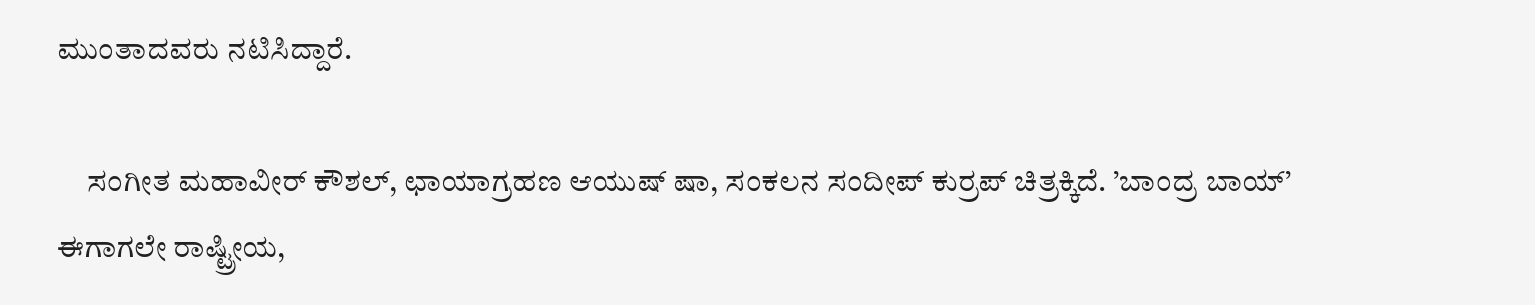ಮುಂತಾದವರು ನಟಿಸಿದ್ದಾರೆ.

     ಸಂಗೀತ ಮಹಾವೀರ್ ಕೌಶಲ್, ಛಾಯಾಗ್ರಹಣ ಆಯುಷ್ ಷಾ, ಸಂಕಲನ ಸಂದೀಪ್ ಕುರ್ರಪ್ ಚಿತ್ರಕ್ಕಿದೆ. ’ಬಾಂದ್ರ ಬಾಯ್’ ಈಗಾಗಲೇ ರಾಷ್ಟ್ರೀಯ,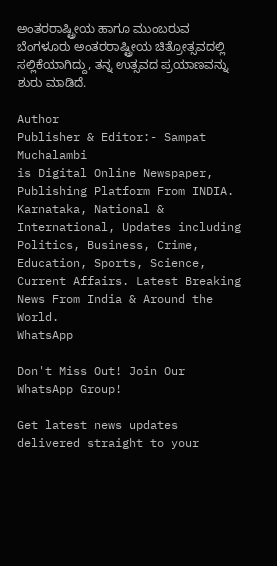ಅಂತರರಾಷ್ಟ್ರೀಯ ಹಾಗೂ ಮುಂಬರುವ ಬೆಂಗಳೂರು ಅಂತರರಾಷ್ಟ್ರೀಯ ಚಿತ್ರೋತ್ಸವದಲ್ಲಿ ಸಲ್ಲಿಕೆಯಾಗಿದ್ದು, ತನ್ನ ಉತ್ಸವದ ಪ್ರಯಾಣವನ್ನು ಶುರು ಮಾಡಿದೆ.

Author
Publisher & Editor:- Sampat Muchalambi
is Digital Online Newspaper, Publishing Platform From INDIA. Karnataka, National & International, Updates including Politics, Business, Crime, Education, Sports, Science, Current Affairs. Latest Breaking News From India & Around the World.
WhatsApp

Don't Miss Out! Join Our WhatsApp Group!

Get latest news updates delivered straight to your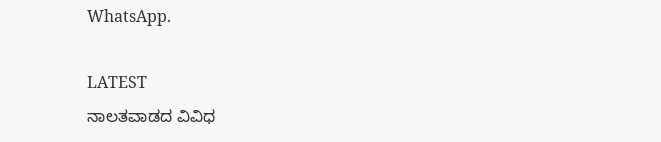WhatsApp.

LATEST
ನಾಲತವಾಡದ ವಿವಿಧ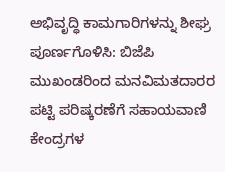ಅಭಿವೃದ್ಧಿ ಕಾಮಗಾರಿಗಳನ್ನು ಶೀಘ್ರ ಪೂರ್ಣಗೊಳಿಸಿ: ಬಿಜೆಪಿ ಮುಖಂಡರಿಂದ ಮನವಿಮತದಾರರ ಪಟ್ಟಿ ಪರಿಷ್ಕರಣೆಗೆ ಸಹಾಯವಾಣಿ ಕೇಂದ್ರಗಳ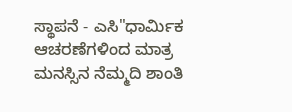ಸ್ಥಾಪನೆ - ಎಸಿ"ಧಾರ್ಮಿಕ ಆಚರಣೆಗಳಿಂದ ಮಾತ್ರ ಮನಸ್ಸಿನ ನೆಮ್ಮದಿ ಶಾಂತಿ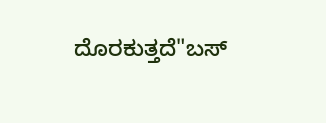ದೊರಕುತ್ತದೆ"ಬಸ್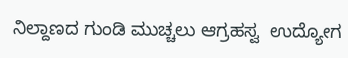ನಿಲ್ದಾಣದ ಗುಂಡಿ ಮುಚ್ಚಲು ಆಗ್ರಹಸ್ವ  ಉದ್ಯೋಗ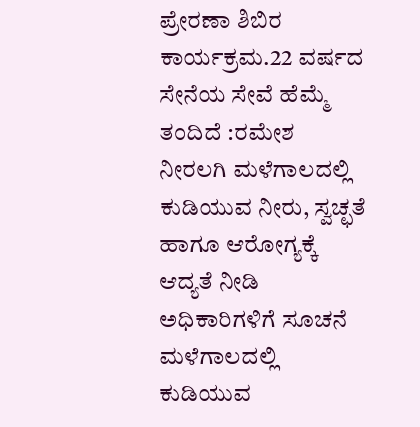ಪ್ರೇರಣಾ ಶಿಬಿರ ಕಾರ್ಯಕ್ರಮ.22 ವರ್ಷದ ಸೇನೆಯ ಸೇವೆ ಹೆಮ್ಮೆ ತಂದಿದೆ :ರಮೇಶ ನೀರಲಗಿ ಮಳೆಗಾಲದಲ್ಲಿ ಕುಡಿಯುವ ನೀರು, ಸ್ವಚ್ಛತೆ ಹಾಗೂ ಆರೋಗ್ಯಕ್ಕೆ ಆದ್ಯತೆ ನೀಡಿ ಅಧಿಕಾರಿಗಳಿಗೆ ಸೂಚನೆ ಮಳೆಗಾಲದಲ್ಲಿ ಕುಡಿಯುವ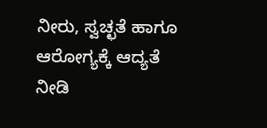ನೀರು, ಸ್ವಚ್ಛತೆ ಹಾಗೂ ಆರೋಗ್ಯಕ್ಕೆ ಆದ್ಯತೆ ನೀಡಿ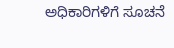ಅಧಿಕಾರಿಗಳಿಗೆ ಸೂಚನೆ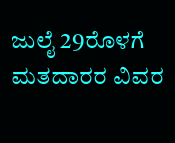ಜುಲೈ 29ರೊಳಗೆ ಮತದಾರರ ವಿವರ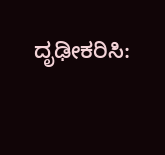ದೃಢೀಕರಿಸಿ: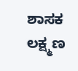ಶಾಸಕ ಲಕ್ಷ್ಮಣ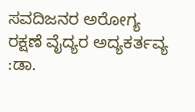ಸವದಿಜನರ ಅರೋಗ್ಯ ರಕ್ಷಣೆ ವೈದ್ಯರ ಅದ್ಯಕರ್ತವ್ಯ :ಡಾ.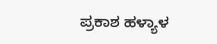ಪ್ರಕಾಶ ಹಳ್ಯಾಳ